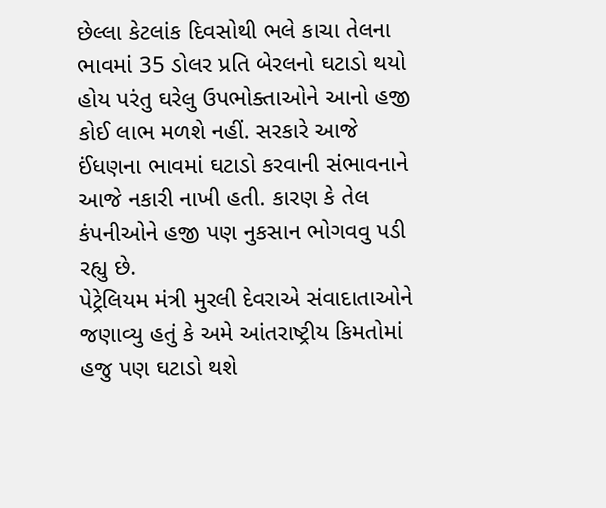છેલ્લા કેટલાંક દિવસોથી ભલે કાચા તેલના ભાવમાં 35 ડોલર પ્રતિ બેરલનો ઘટાડો થયો હોય પરંતુ ઘરેલુ ઉપભોક્તાઓને આનો હજી કોઈ લાભ મળશે નહીં. સરકારે આજે ઈંધણના ભાવમાં ઘટાડો કરવાની સંભાવનાને આજે નકારી નાખી હતી. કારણ કે તેલ કંપનીઓને હજી પણ નુકસાન ભોગવવુ પડી રહ્યુ છે.
પેટ્રેલિયમ મંત્રી મુરલી દેવરાએ સંવાદાતાઓને જણાવ્યુ હતું કે અમે આંતરાષ્ટ્રીય કિમતોમાં હજુ પણ ઘટાડો થશે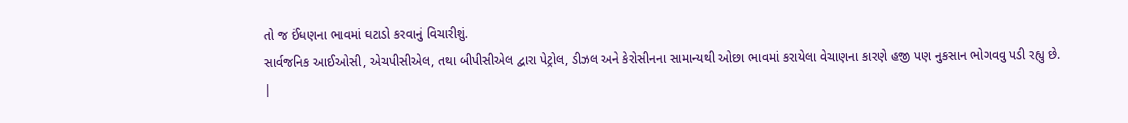તો જ ઈંધણના ભાવમાં ઘટાડો કરવાનું વિચારીશું.
સાર્વજનિક આઈઓસી, એચપીસીએલ, તથા બીપીસીએલ દ્વારા પેટ્રોલ, ડીઝલ અને કેરોસીનના સામાન્યથી ઓછા ભાવમાં કરાયેલા વેચાણના કારણે હજી પણ નુકસાન ભોગવવુ પડી રહ્યુ છે.
|